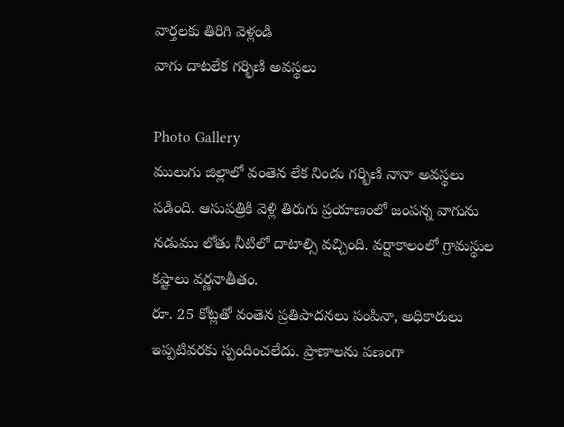వార్తలకు తిరిగి వెళ్లండి
వాగు దాటలేక గర్భిణి అవస్థలు

Photo Gallery
ములుగు జిల్లాలో వంతెన లేక నిండు గర్భిణి నానా అవస్థలు పడింది. ఆసుపత్రికి వెళ్లి తిరుగు ప్రయాణంలో జంపన్న వాగును నడుము లోతు నీటిలో దాటాల్సి వచ్చింది. వర్షాకాలంలో గ్రామస్థుల కష్టాలు వర్ణనాతీతం.
రూ. 25 కోట్లతో వంతెన ప్రతిపాదనలు పంపినా, అధికారులు ఇప్పటివరకు స్పందించలేదు. ప్రాణాలను పణంగా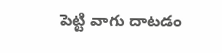పెట్టి వాగు దాటడం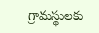గ్రామస్థులకు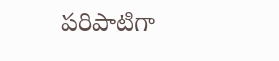పరిపాటిగా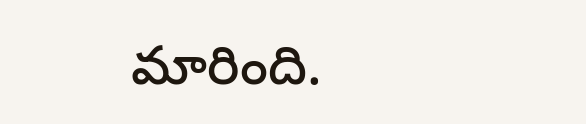మారింది.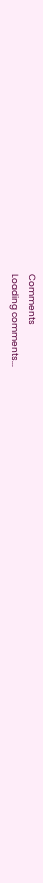Comments
Loading comments...